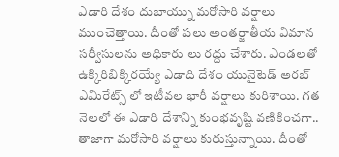ఎడారి దేశం దుబాయ్ను మరోసారి వర్షాలు ముంచెత్తాయి. దీంతో పలు అంతర్జాతీయ విమాన సర్వీసులను అధికారు లు రద్దు చేశారు. ఎండలతో ఉక్కిరిబిక్కిరయ్యే ఎడాది దేశం యునైటెడ్ అరబ్ ఎమిరేట్స్ లో ఇటీవల భారీ వర్షాలు కురిశాయి. గత నెలలో ఈ ఎడారి దేశాన్ని కుంభవృష్టి వణికించగా.. తాజాగా మరోసారి వర్షాలు కురుస్తున్నాయి. దీంతో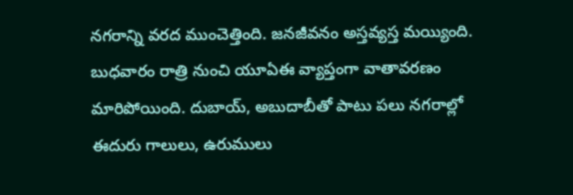నగరాన్ని వరద ముంచెత్తింది. జనజీవనం అస్తవ్యస్త మయ్యింది.
బుధవారం రాత్రి నుంచి యూఏఈ వ్యాప్తంగా వాతావరణం మారిపోయింది. దుబాయ్, అబుదాబీతో పాటు పలు నగరాల్లో ఈదురు గాలులు, ఉరుములు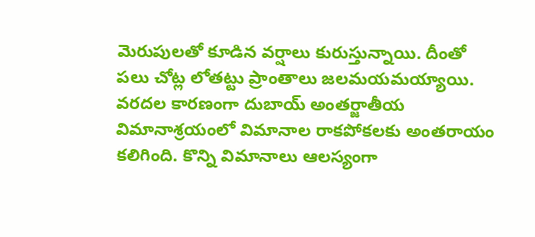మెరుపులతో కూడిన వర్షాలు కురుస్తున్నాయి. దీంతో పలు చోట్ల లోతట్టు ప్రాంతాలు జలమయమయ్యాయి. వరదల కారణంగా దుబాయ్ అంతర్జాతీయ విమానాశ్రయంలో విమానాల రాకపోకలకు అంతరాయం కలిగింది. కొన్ని విమానాలు ఆలస్యంగా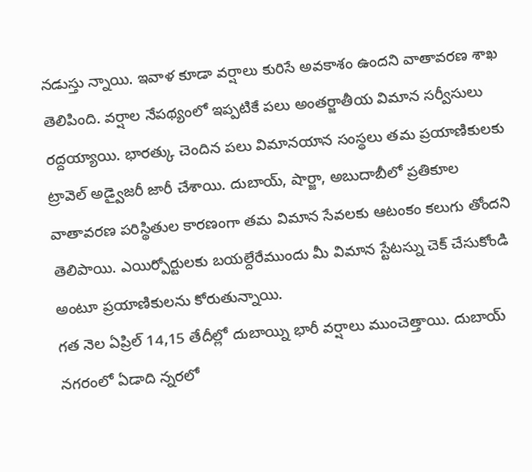నడుస్తు న్నాయి. ఇవాళ కూడా వర్షాలు కురిసే అవకాశం ఉందని వాతావరణ శాఖ తెలిపింది. వర్షాల నేపథ్యంలో ఇప్పటికే పలు అంతర్జాతీయ విమాన సర్వీసులు రద్దయ్యాయి. భారత్కు చెందిన పలు విమానయాన సంస్థలు తమ ప్రయాణికులకు ట్రావెల్ అడ్వైజరీ జారీ చేశాయి. దుబాయ్, షార్జా, అబుదాబీలో ప్రతికూల వాతావరణ పరిస్థితుల కారణంగా తమ విమాన సేవలకు ఆటంకం కలుగు తోందని తెలిపాయి. ఎయిర్పోర్టులకు బయల్దేరేముందు మీ విమాన స్టేటస్ను చెక్ చేసుకోండి అంటూ ప్రయాణికులను కోరుతున్నాయి.
గత నెల ఏప్రిల్ 14,15 తేదీల్లో దుబాయ్ని భారీ వర్షాలు ముంచెత్తాయి. దుబాయ్ నగరంలో ఏడాది న్నరలో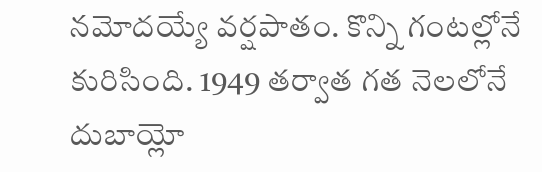నమోదయ్యే వర్షపాతం. కొన్ని గంటల్లోనే కురిసింది. 1949 తర్వాత గత నెలలోనే దుబాయ్లో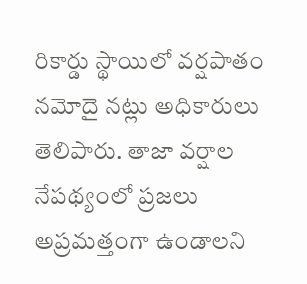రికార్డు స్థాయిలో వర్షపాతం నమోదై నట్లు అధికారులు తెలిపారు. తాజా వర్షాల నేపథ్యంలో ప్రజలు అప్రమత్తంగా ఉండాలని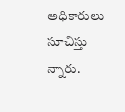అధికారులు సూచిస్తు న్నారు.